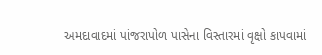અમદાવાદમાં પાંજરાપોળ પાસેના વિસ્તારમાં વૃક્ષો કાપવામાં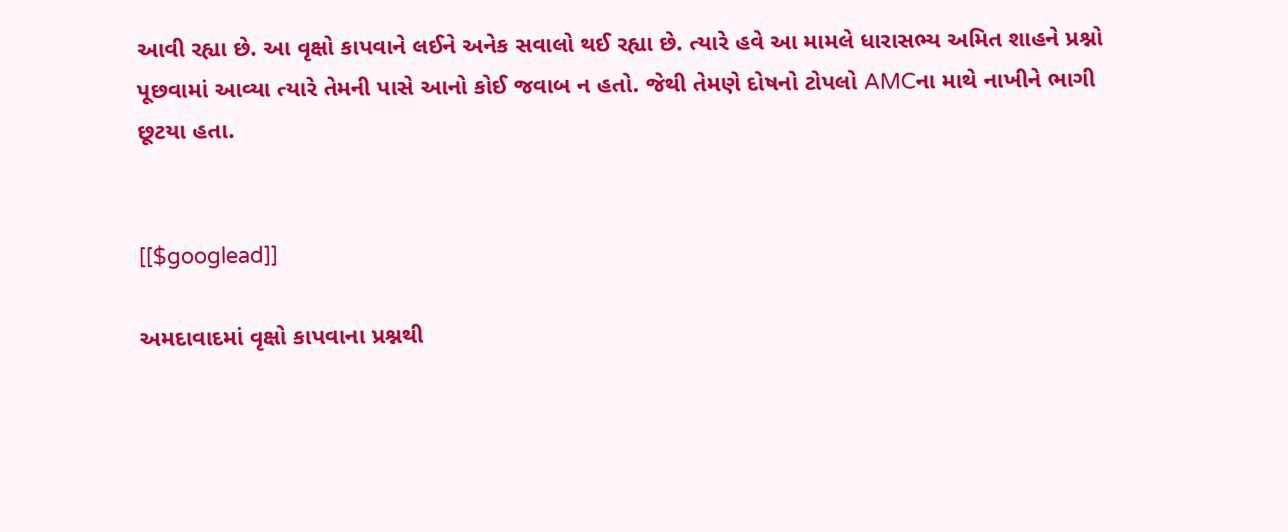આવી રહ્યા છે. આ વૃક્ષો કાપવાને લઈને અનેક સવાલો થઈ રહ્યા છે. ત્યારે હવે આ મામલે ધારાસભ્ય અમિત શાહને પ્રશ્નો પૂછવામાં આવ્યા ત્યારે તેમની પાસે આનો કોઈ જવાબ ન હતો. જેથી તેમણે દોષનો ટોપલો AMCના માથે નાખીને ભાગી છૂટયા હતા.


[[$googlead]]

અમદાવાદમાં વૃક્ષો કાપવાના પ્રશ્નથી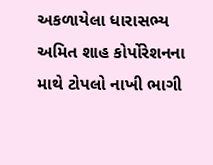અકળાયેલા ધારાસભ્ય અમિત શાહ કોર્પોરેશનના માથે ટોપલો નાખી ભાગી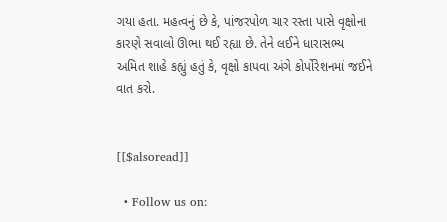ગયા હતા. મહત્વનું છે કે, પાંજરપોળ ચાર રસ્તા પાસે વૃક્ષોના કારણે સવાલો ઊભા થઈ રહ્યા છે. તેને લઈને ધારાસભ્ય અમિત શાહે કહ્યું હતું કે, વૃક્ષો કાપવા અંગે કોર્પોરેશનમાં જઈને વાત કરો.


[[$alsoread]]

  • Follow us on: